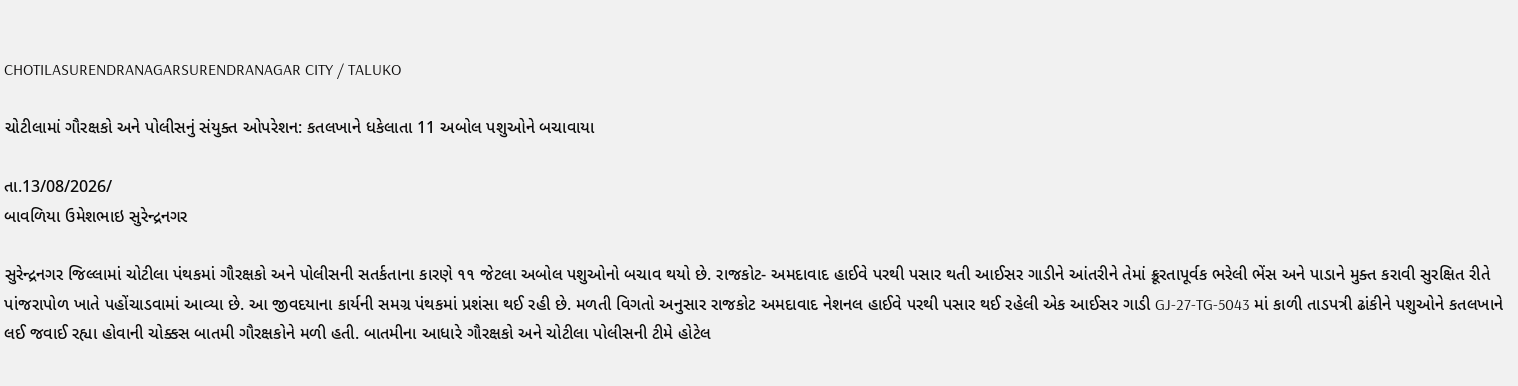CHOTILASURENDRANAGARSURENDRANAGAR CITY / TALUKO

ચોટીલામાં ગૌરક્ષકો અને પોલીસનું સંયુક્ત ઓપરેશન: કતલખાને ધકેલાતા 11 અબોલ પશુઓને બચાવાયા

તા.13/08/2026/
બાવળિયા ઉમેશભાઇ સુરેન્દ્રનગર

સુરેન્દ્રનગર જિલ્લામાં ચોટીલા પંથકમાં ગૌરક્ષકો અને પોલીસની સતર્કતાના કારણે ૧૧ જેટલા અબોલ પશુઓનો બચાવ થયો છે. રાજકોટ- અમદાવાદ હાઈવે પરથી પસાર થતી આઈસર ગાડીને આંતરીને તેમાં ક્રૂરતાપૂર્વક ભરેલી ભેંસ અને પાડાને મુક્ત કરાવી સુરક્ષિત રીતે પાંજરાપોળ ખાતે પહોંચાડવામાં આવ્યા છે. આ જીવદયાના કાર્યની સમગ્ર પંથકમાં પ્રશંસા થઈ રહી છે. મળતી વિગતો અનુસાર રાજકોટ અમદાવાદ નેશનલ હાઈવે પરથી પસાર થઈ રહેલી એક આઈસર ગાડી GJ-27-TG-5043 માં કાળી તાડપત્રી ઢાંકીને પશુઓને કતલખાને લઈ જવાઈ રહ્યા હોવાની ચોક્કસ બાતમી ગૌરક્ષકોને મળી હતી. બાતમીના આધારે ગૌરક્ષકો અને ચોટીલા પોલીસની ટીમે હોટેલ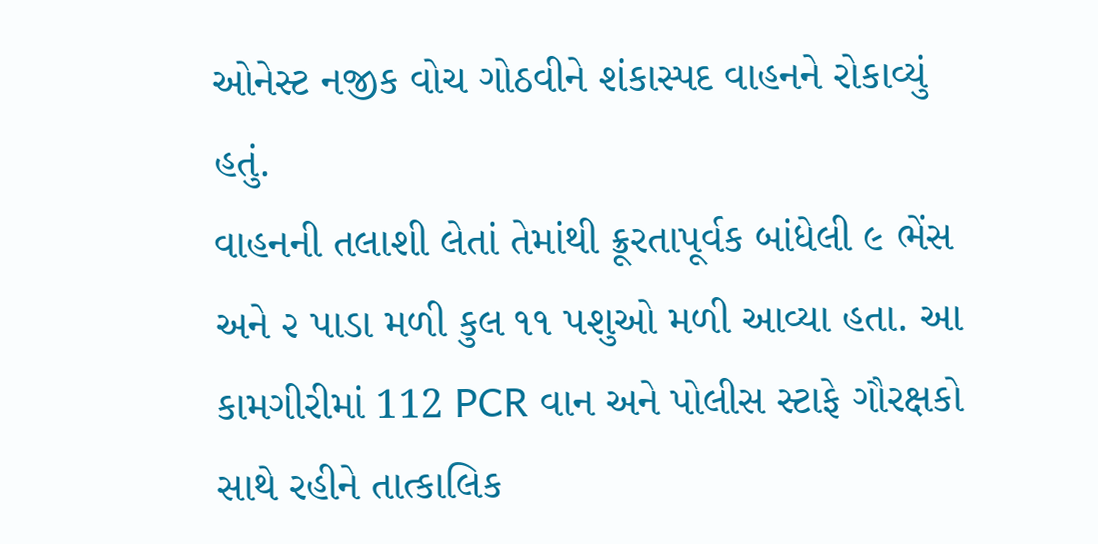ઓનેસ્ટ નજીક વોચ ગોઠવીને શંકાસ્પદ વાહનને રોકાવ્યું હતું.
વાહનની તલાશી લેતાં તેમાંથી ક્રૂરતાપૂર્વક બાંધેલી ૯ ભેંસ અને ૨ પાડા મળી કુલ ૧૧ પશુઓ મળી આવ્યા હતા. આ કામગીરીમાં 112 PCR વાન અને પોલીસ સ્ટાફે ગૌરક્ષકો સાથે રહીને તાત્કાલિક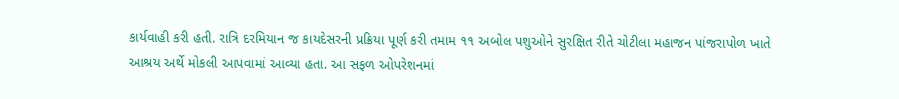કાર્યવાહી કરી હતી. રાત્રિ દરમિયાન જ કાયદેસરની પ્રક્રિયા પૂર્ણ કરી તમામ ૧૧ અબોલ પશુઓને સુરક્ષિત રીતે ચોટીલા મહાજન પાંજરાપોળ ખાતે આશ્રય અર્થે મોકલી આપવામાં આવ્યા હતા. આ સફળ ઓપરેશનમાં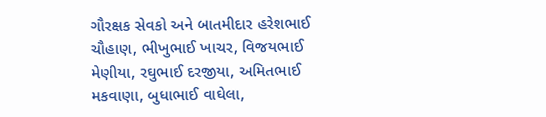ગૌરક્ષક સેવકો અને બાતમીદાર હરેશભાઈ ચૌહાણ, ભીખુભાઈ ખાચર, વિજયભાઈ મેણીયા, રઘુભાઈ દરજીયા, અમિતભાઈ મકવાણા, બુધાભાઈ વાઘેલા,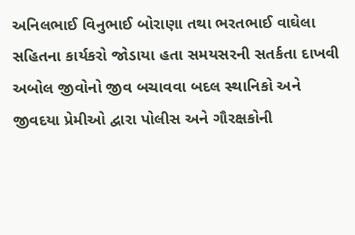અનિલભાઈ વિનુભાઈ બોરાણા તથા ભરતભાઈ વાઘેલા સહિતના કાર્યકરો જોડાયા હતા સમયસરની સતર્કતા દાખવી અબોલ જીવોનો જીવ બચાવવા બદલ સ્થાનિકો અને જીવદયા પ્રેમીઓ દ્વારા પોલીસ અને ગૌરક્ષકોની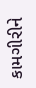કામગીરીને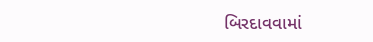બિરદાવવામાં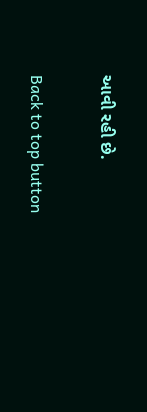આવી રહી છે.

Back to top button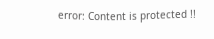error: Content is protected !!